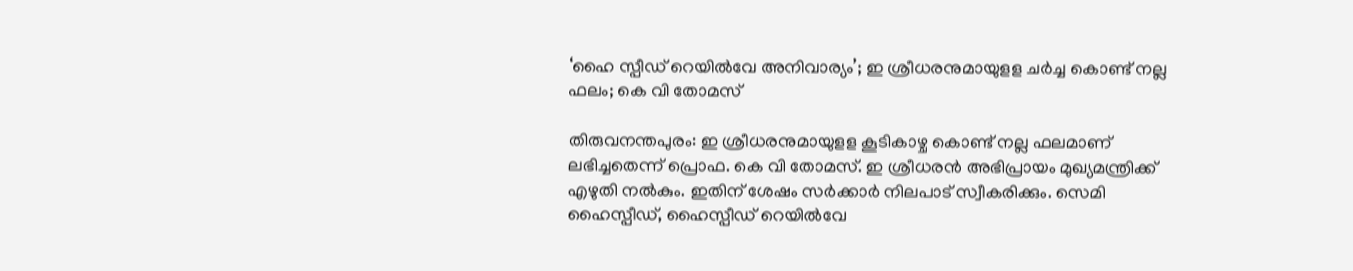‘ഹൈ സ്പീഡ് റെയില്‍വേ അനിവാര്യം’; ഇ ശ്രീധരനുമായുളള ചര്‍ച്ച കൊണ്ട് നല്ല ഫലം; കെ വി തോമസ്

തിരുവനന്തപുരം: ഇ ശ്രീധരനുമായുളള കൂടികാഴ്ച കൊണ്ട് നല്ല ഫലമാണ് ലഭിച്ചതെന്ന് പ്രൊഫ. കെ വി തോമസ്. ഇ ശ്രീധരന്‍ അഭിപ്രായം മുഖ്യമന്ത്രിക്ക് എഴുതി നല്‍കും. ഇതിന് ശേഷം സര്‍ക്കാര്‍ നിലപാട് സ്വീകരിക്കും. സെമി ഹൈസ്പീഡ്, ഹൈസ്പീഡ് റെയില്‍വേ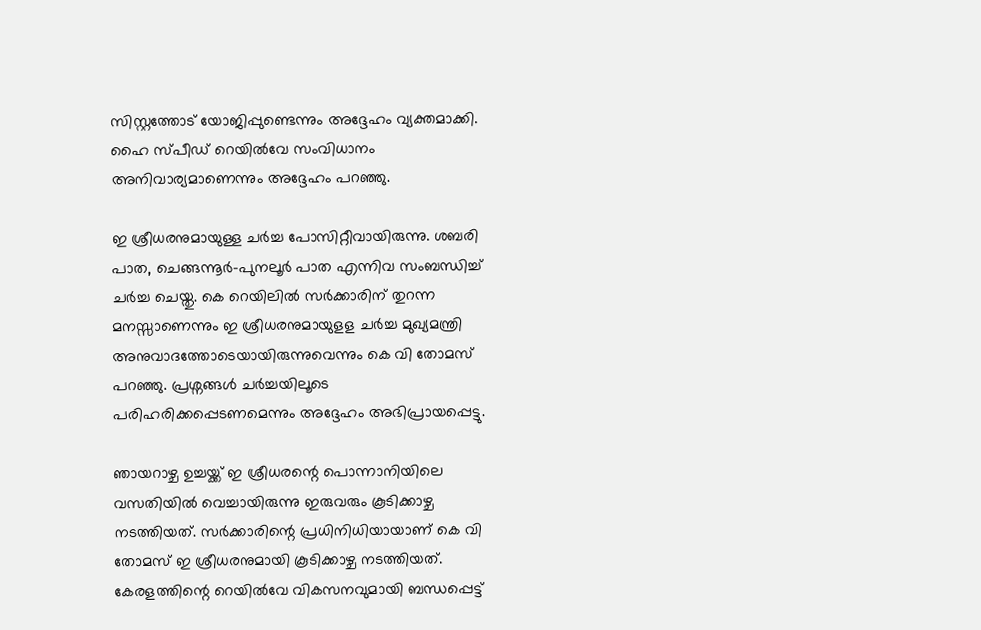സിസ്റ്റത്തോട് യോജിപ്പുണ്ടെന്നും അദ്ദേഹം വ്യക്തമാക്കി. ഹൈ സ്പീഡ് റെയില്‍വേ സംവിധാനം അനിവാര്യമാണെന്നും അദ്ദേഹം പറഞ്ഞു.

ഇ ശ്രീധരനുമായുള്ള ചര്‍ച്ച പോസിറ്റീവായിരുന്നു. ശബരി പാത, ചെങ്ങന്നൂര്‍-പുനലൂര്‍ പാത എന്നിവ സംബന്ധിച്ച് ചര്‍ച്ച ചെയ്തു. കെ റെയിലില്‍ സര്‍ക്കാരിന് തുറന്ന മനസ്സാണെന്നും ഇ ശ്രീധരനുമായുളള ചര്‍ച്ച മുഖ്യമന്ത്രി അനുവാദത്തോടെയായിരുന്നുവെന്നും കെ വി തോമസ് പറഞ്ഞു. പ്രശ്നങ്ങള്‍ ചര്‍ച്ചയിലൂടെ പരിഹരിക്കപ്പെടണമെന്നും അദ്ദേഹം അഭിപ്രായപ്പെട്ടു.

ഞായറാഴ്ച ഉച്ചയ്ക്ക് ഇ ശ്രീധരന്റെ പൊന്നാനിയിലെ വസതിയില്‍ വെച്ചായിരുന്നു ഇരുവരും കൂടിക്കാഴ്ച നടത്തിയത്. സര്‍ക്കാരിന്റെ പ്രധിനിധിയായാണ് കെ വി തോമസ് ഇ ശ്രീധരനുമായി കൂടിക്കാഴ്ച നടത്തിയത്. കേരളത്തിന്റെ റെയില്‍വേ വികസനവുമായി ബന്ധപ്പെട്ട്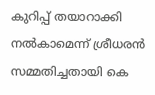കുറിപ്പ് തയാറാക്കി നല്‍കാമെന്ന് ശ്രീധരന്‍ സമ്മതിച്ചതായി കെ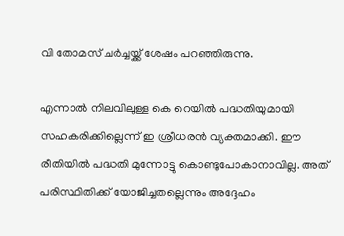വി തോമസ് ചര്‍ച്ചയ്ക്ക് ശേഷം പറഞ്ഞിരുന്നു.

എന്നാല്‍ നിലവിലുള്ള കെ റെയില്‍ പദ്ധതിയുമായി സഹകരിക്കില്ലെന്ന് ഇ ശ്രീധരന്‍ വ്യക്തമാക്കി. ഈ രീതിയില്‍ പദ്ധതി മുന്നോട്ടു കൊണ്ടുപോകാനാവില്ല. അത് പരിസ്ഥിതിക്ക് യോജിച്ചതല്ലെന്നും അദ്ദേഹം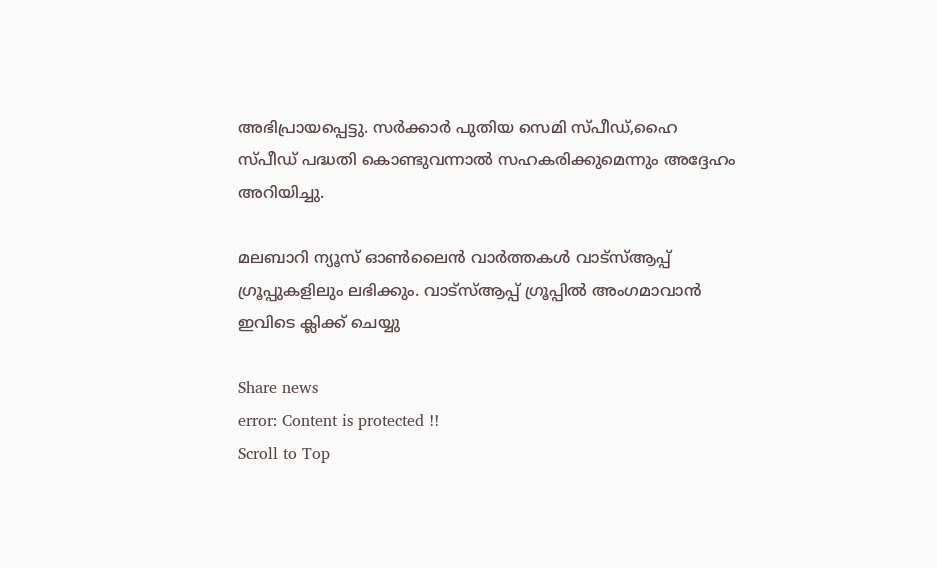അഭിപ്രായപ്പെട്ടു. സര്‍ക്കാര്‍ പുതിയ സെമി സ്പീഡ്,ഹൈ സ്പീഡ് പദ്ധതി കൊണ്ടുവന്നാല്‍ സഹകരിക്കുമെന്നും അദ്ദേഹം അറിയിച്ചു.

മലബാറി ന്യൂസ് ഓണ്‍ലൈന്‍ വാര്‍ത്തകള്‍ വാട്‌സ്ആപ്പ് ഗ്രൂപ്പുകളിലും ലഭിക്കും. വാട്‌സ്ആപ്പ് ഗ്രൂപ്പില്‍ അംഗമാവാന്‍ ഇവിടെ ക്ലിക്ക് ചെയ്യു

Share news
error: Content is protected !!
Scroll to Top